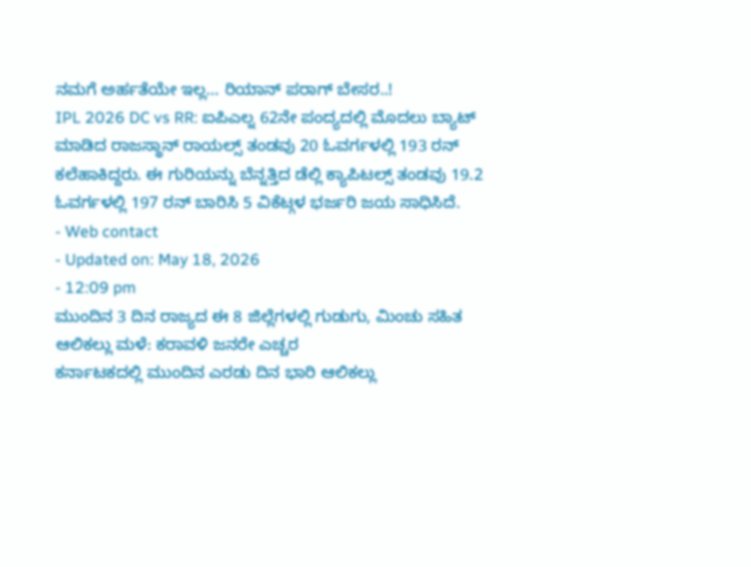ನಮಗೆ ಅರ್ಹತೆಯೇ ಇಲ್ಲ… ರಿಯಾನ್ ಪರಾಗ್ ಬೇಸರ..!
IPL 2026 DC vs RR: ಐಪಿಎಲ್ನ 62ನೇ ಪಂದ್ಯದಲ್ಲಿ ಮೊದಲು ಬ್ಯಾಟ್ ಮಾಡಿದ ರಾಜಸ್ಥಾನ್ ರಾಯಲ್ಸ್ ತಂಡವು 20 ಓವರ್ಗಳಲ್ಲಿ 193 ರನ್ ಕಲೆಹಾಕಿದ್ದರು. ಈ ಗುರಿಯನ್ನು ಬೆನ್ನತ್ತಿದ ಡೆಲ್ಲಿ ಕ್ಯಾಪಿಟಲ್ಸ್ ತಂಡವು 19.2 ಓವರ್ಗಳಲ್ಲಿ 197 ರನ್ ಬಾರಿಸಿ 5 ವಿಕೆಟ್ಗಳ ಭರ್ಜರಿ ಜಯ ಸಾಧಿಸಿದೆ.
- Web contact
- Updated on: May 18, 2026
- 12:09 pm
ಮುಂದಿನ 3 ದಿನ ರಾಜ್ಯದ ಈ 8 ಜಿಲ್ಲೆಗಳಲ್ಲಿ ಗುಡುಗು, ಮಿಂಚು ಸಹಿತ ಆಲಿಕಲ್ಲು ಮಳೆ: ಕರಾವಳಿ ಜನರೇ ಎಚ್ಚರ
ಕರ್ನಾಟಕದಲ್ಲಿ ಮುಂದಿನ ಎರಡು ದಿನ ಭಾರಿ ಆಲಿಕಲ್ಲು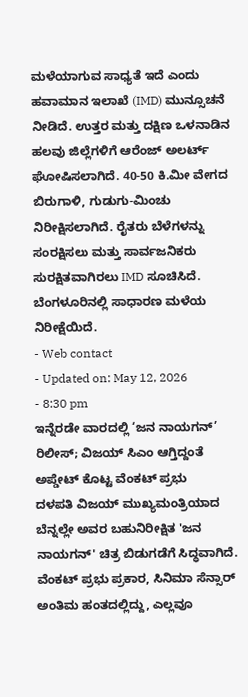ಮಳೆಯಾಗುವ ಸಾಧ್ಯತೆ ಇದೆ ಎಂದು ಹವಾಮಾನ ಇಲಾಖೆ (IMD) ಮುನ್ಸೂಚನೆ ನೀಡಿದೆ. ಉತ್ತರ ಮತ್ತು ದಕ್ಷಿಣ ಒಳನಾಡಿನ ಹಲವು ಜಿಲ್ಲೆಗಳಿಗೆ ಆರೆಂಜ್ ಅಲರ್ಟ್ ಘೋಷಿಸಲಾಗಿದೆ. 40-50 ಕಿ.ಮೀ ವೇಗದ ಬಿರುಗಾಳಿ, ಗುಡುಗು-ಮಿಂಚು ನಿರೀಕ್ಷಿಸಲಾಗಿದೆ. ರೈತರು ಬೆಳೆಗಳನ್ನು ಸಂರಕ್ಷಿಸಲು ಮತ್ತು ಸಾರ್ವಜನಿಕರು ಸುರಕ್ಷಿತವಾಗಿರಲು IMD ಸೂಚಿಸಿದೆ. ಬೆಂಗಳೂರಿನಲ್ಲಿ ಸಾಧಾರಣ ಮಳೆಯ ನಿರೀಕ್ಷೆಯಿದೆ.
- Web contact
- Updated on: May 12, 2026
- 8:30 pm
ಇನ್ನೆರಡೇ ವಾರದಲ್ಲಿ ‘ಜನ ನಾಯಗನ್’ ರಿಲೀಸ್; ವಿಜಯ್ ಸಿಎಂ ಆಗ್ತಿದ್ದಂತೆ ಅಪ್ಡೇಟ್ ಕೊಟ್ಟ ವೆಂಕಟ್ ಪ್ರಭು
ದಳಪತಿ ವಿಜಯ್ ಮುಖ್ಯಮಂತ್ರಿಯಾದ ಬೆನ್ನಲ್ಲೇ ಅವರ ಬಹುನಿರೀಕ್ಷಿತ 'ಜನ ನಾಯಗನ್' ಚಿತ್ರ ಬಿಡುಗಡೆಗೆ ಸಿದ್ಧವಾಗಿದೆ. ವೆಂಕಟ್ ಪ್ರಭು ಪ್ರಕಾರ, ಸಿನಿಮಾ ಸೆನ್ಸಾರ್ ಅಂತಿಮ ಹಂತದಲ್ಲಿದ್ದು, ಎಲ್ಲವೂ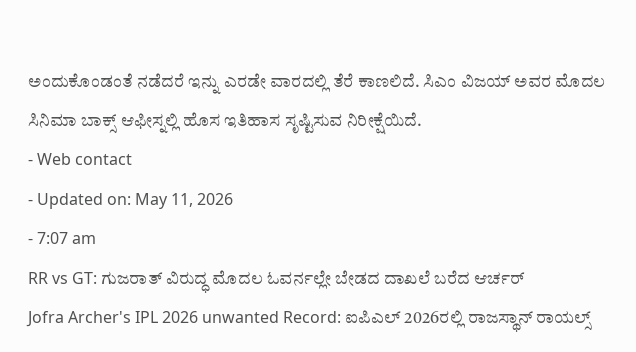ಅಂದುಕೊಂಡಂತೆ ನಡೆದರೆ ಇನ್ನು ಎರಡೇ ವಾರದಲ್ಲಿ ತೆರೆ ಕಾಣಲಿದೆ. ಸಿಎಂ ವಿಜಯ್ ಅವರ ಮೊದಲ ಸಿನಿಮಾ ಬಾಕ್ಸ್ ಆಫೀಸ್ನಲ್ಲಿ ಹೊಸ ಇತಿಹಾಸ ಸೃಷ್ಟಿಸುವ ನಿರೀಕ್ಷೆಯಿದೆ.
- Web contact
- Updated on: May 11, 2026
- 7:07 am
RR vs GT: ಗುಜರಾತ್ ವಿರುದ್ಧ ಮೊದಲ ಓವರ್ನಲ್ಲೇ ಬೇಡದ ದಾಖಲೆ ಬರೆದ ಆರ್ಚರ್
Jofra Archer's IPL 2026 unwanted Record: ಐಪಿಎಲ್ 2026ರಲ್ಲಿ ರಾಜಸ್ಥಾನ್ ರಾಯಲ್ಸ್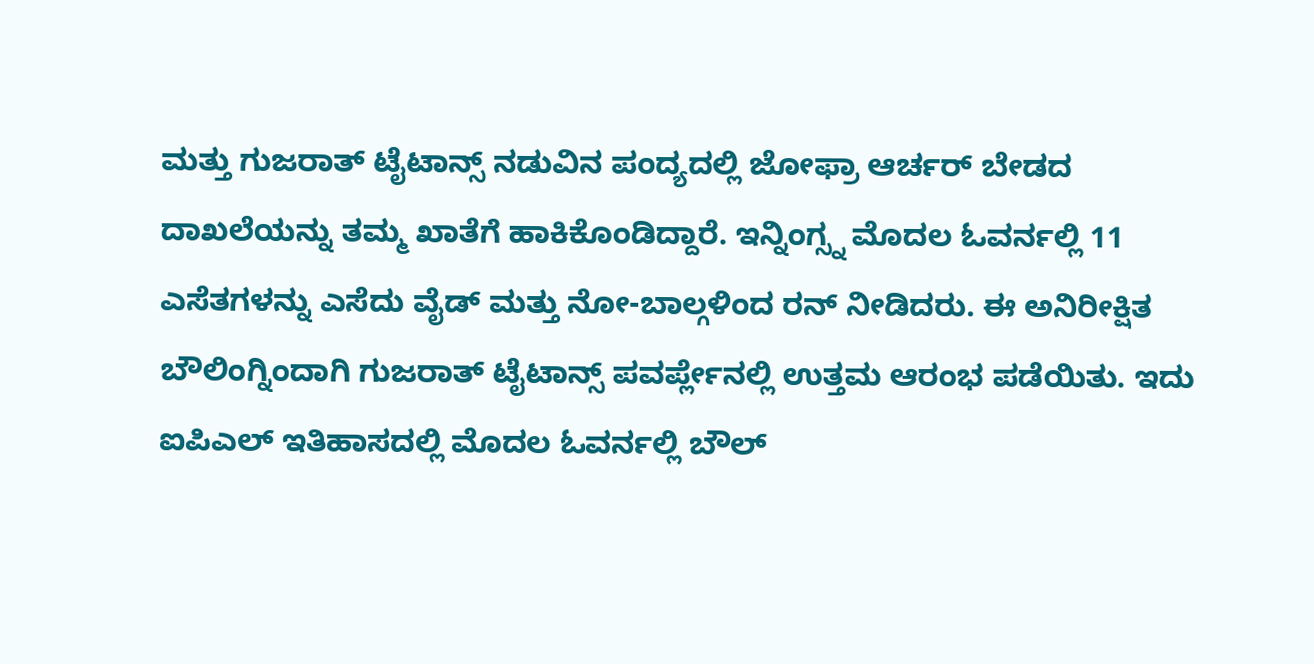ಮತ್ತು ಗುಜರಾತ್ ಟೈಟಾನ್ಸ್ ನಡುವಿನ ಪಂದ್ಯದಲ್ಲಿ ಜೋಫ್ರಾ ಆರ್ಚರ್ ಬೇಡದ ದಾಖಲೆಯನ್ನು ತಮ್ಮ ಖಾತೆಗೆ ಹಾಕಿಕೊಂಡಿದ್ದಾರೆ. ಇನ್ನಿಂಗ್ಸ್ನ ಮೊದಲ ಓವರ್ನಲ್ಲಿ 11 ಎಸೆತಗಳನ್ನು ಎಸೆದು ವೈಡ್ ಮತ್ತು ನೋ-ಬಾಲ್ಗಳಿಂದ ರನ್ ನೀಡಿದರು. ಈ ಅನಿರೀಕ್ಷಿತ ಬೌಲಿಂಗ್ನಿಂದಾಗಿ ಗುಜರಾತ್ ಟೈಟಾನ್ಸ್ ಪವರ್ಪ್ಲೇನಲ್ಲಿ ಉತ್ತಮ ಆರಂಭ ಪಡೆಯಿತು. ಇದು ಐಪಿಎಲ್ ಇತಿಹಾಸದಲ್ಲಿ ಮೊದಲ ಓವರ್ನಲ್ಲಿ ಬೌಲ್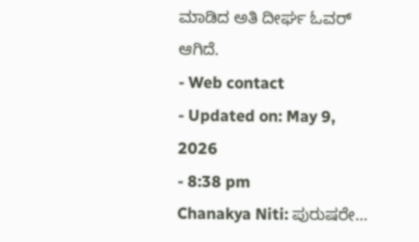ಮಾಡಿದ ಅತಿ ದೀರ್ಘ ಓವರ್ ಆಗಿದೆ.
- Web contact
- Updated on: May 9, 2026
- 8:38 pm
Chanakya Niti: ಪುರುಷರೇ…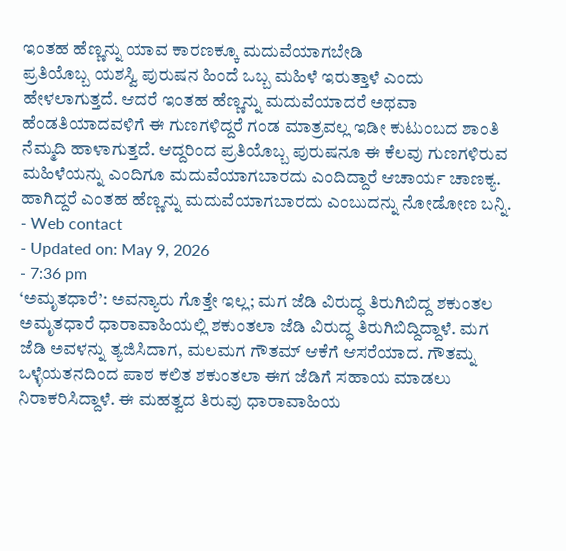ಇಂತಹ ಹೆಣ್ಣನ್ನು ಯಾವ ಕಾರಣಕ್ಕೂ ಮದುವೆಯಾಗಬೇಡಿ
ಪ್ರತಿಯೊಬ್ಬ ಯಶಸ್ವಿ ಪುರುಷನ ಹಿಂದೆ ಒಬ್ಬ ಮಹಿಳೆ ಇರುತ್ತಾಳೆ ಎಂದು ಹೇಳಲಾಗುತ್ತದೆ. ಆದರೆ ಇಂತಹ ಹೆಣ್ಣನ್ನು ಮದುವೆಯಾದರೆ ಅಥವಾ ಹೆಂಡತಿಯಾದವಳಿಗೆ ಈ ಗುಣಗಳಿದ್ದರೆ ಗಂಡ ಮಾತ್ರವಲ್ಲ ಇಡೀ ಕುಟುಂಬದ ಶಾಂತಿ ನೆಮ್ಮದಿ ಹಾಳಾಗುತ್ತದೆ. ಆದ್ದರಿಂದ ಪ್ರತಿಯೊಬ್ಬ ಪುರುಷನೂ ಈ ಕೆಲವು ಗುಣಗಳಿರುವ ಮಹಿಳೆಯನ್ನು ಎಂದಿಗೂ ಮದುವೆಯಾಗಬಾರದು ಎಂದಿದ್ದಾರೆ ಆಚಾರ್ಯ ಚಾಣಕ್ಯ. ಹಾಗಿದ್ದರೆ ಎಂತಹ ಹೆಣ್ಣನ್ನು ಮದುವೆಯಾಗಬಾರದು ಎಂಬುದನ್ನು ನೋಡೋಣ ಬನ್ನಿ.
- Web contact
- Updated on: May 9, 2026
- 7:36 pm
‘ಅಮೃತಧಾರೆ’: ಅವನ್ಯಾರು ಗೊತ್ತೇ ಇಲ್ಲ; ಮಗ ಜೆಡಿ ವಿರುದ್ಧ ತಿರುಗಿಬಿದ್ದ ಶಕುಂತಲ
ಅಮೃತಧಾರೆ ಧಾರಾವಾಹಿಯಲ್ಲಿ ಶಕುಂತಲಾ ಜೆಡಿ ವಿರುದ್ಧ ತಿರುಗಿಬಿದ್ದಿದ್ದಾಳೆ. ಮಗ ಜೆಡಿ ಅವಳನ್ನು ತ್ಯಜಿಸಿದಾಗ, ಮಲಮಗ ಗೌತಮ್ ಆಕೆಗೆ ಆಸರೆಯಾದ. ಗೌತಮ್ನ ಒಳ್ಳೆಯತನದಿಂದ ಪಾಠ ಕಲಿತ ಶಕುಂತಲಾ ಈಗ ಜೆಡಿಗೆ ಸಹಾಯ ಮಾಡಲು ನಿರಾಕರಿಸಿದ್ದಾಳೆ. ಈ ಮಹತ್ವದ ತಿರುವು ಧಾರಾವಾಹಿಯ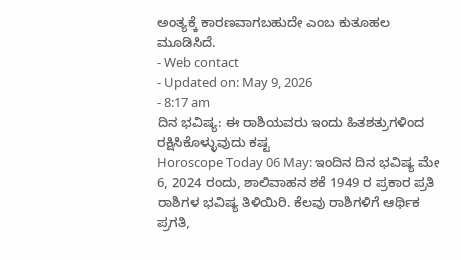ಅಂತ್ಯಕ್ಕೆ ಕಾರಣವಾಗಬಹುದೇ ಎಂಬ ಕುತೂಹಲ ಮೂಡಿಸಿದೆ.
- Web contact
- Updated on: May 9, 2026
- 8:17 am
ದಿನ ಭವಿಷ್ಯ: ಈ ರಾಶಿಯವರು ಇಂದು ಹಿತಶತ್ರುಗಳಿಂದ ರಕ್ಷಿಸಿಕೊಳ್ಳುವುದು ಕಷ್ಟ
Horoscope Today 06 May: ಇಂದಿನ ದಿನ ಭವಿಷ್ಯ ಮೇ 6, 2024 ರಂದು, ಶಾಲಿವಾಹನ ಶಕೆ 1949 ರ ಪ್ರಕಾರ ಪ್ರತಿ ರಾಶಿಗಳ ಭವಿಷ್ಯ ತಿಳಿಯಿರಿ. ಕೆಲವು ರಾಶಿಗಳಿಗೆ ಆರ್ಥಿಕ ಪ್ರಗತಿ,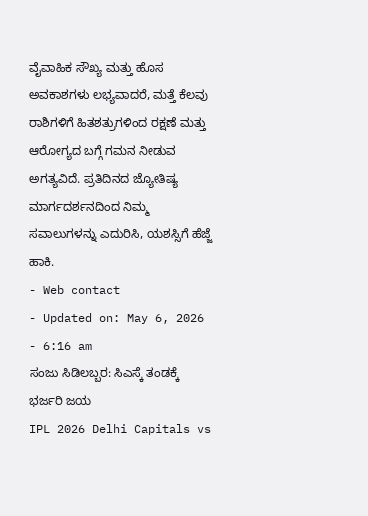ವೈವಾಹಿಕ ಸೌಖ್ಯ ಮತ್ತು ಹೊಸ ಅವಕಾಶಗಳು ಲಭ್ಯವಾದರೆ, ಮತ್ತೆ ಕೆಲವು ರಾಶಿಗಳಿಗೆ ಹಿತಶತ್ರುಗಳಿಂದ ರಕ್ಷಣೆ ಮತ್ತು ಆರೋಗ್ಯದ ಬಗ್ಗೆ ಗಮನ ನೀಡುವ ಅಗತ್ಯವಿದೆ. ಪ್ರತಿದಿನದ ಜ್ಯೋತಿಷ್ಯ ಮಾರ್ಗದರ್ಶನದಿಂದ ನಿಮ್ಮ ಸವಾಲುಗಳನ್ನು ಎದುರಿಸಿ, ಯಶಸ್ಸಿಗೆ ಹೆಜ್ಜೆ ಹಾಕಿ.
- Web contact
- Updated on: May 6, 2026
- 6:16 am
ಸಂಜು ಸಿಡಿಲಬ್ಬರ: ಸಿಎಸ್ಕೆ ತಂಡಕ್ಕೆ ಭರ್ಜರಿ ಜಯ
IPL 2026 Delhi Capitals vs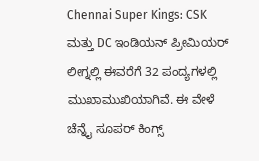Chennai Super Kings: CSK ಮತ್ತು DC ಇಂಡಿಯನ್ ಪ್ರೀಮಿಯರ್ ಲೀಗ್ನಲ್ಲಿ ಈವರೆಗೆ 32 ಪಂದ್ಯಗಳಲ್ಲಿ ಮುಖಾಮುಖಿಯಾಗಿವೆ. ಈ ವೇಳೆ ಚೆನ್ನೈ ಸೂಪರ್ ಕಿಂಗ್ಸ್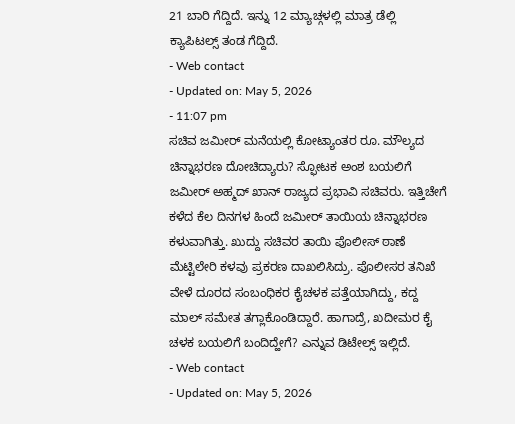21 ಬಾರಿ ಗೆದ್ದಿದೆ. ಇನ್ನು 12 ಮ್ಯಾಚ್ಗಳಲ್ಲಿ ಮಾತ್ರ ಡೆಲ್ಲಿ ಕ್ಯಾಪಿಟಲ್ಸ್ ತಂಡ ಗೆದ್ದಿದೆ.
- Web contact
- Updated on: May 5, 2026
- 11:07 pm
ಸಚಿವ ಜಮೀರ್ ಮನೆಯಲ್ಲಿ ಕೋಟ್ಯಾಂತರ ರೂ. ಮೌಲ್ಯದ ಚಿನ್ನಾಭರಣ ದೋಚಿದ್ಯಾರು? ಸ್ಫೋಟಕ ಅಂಶ ಬಯಲಿಗೆ
ಜಮೀರ್ ಅಹ್ಮದ್ ಖಾನ್ ರಾಜ್ಯದ ಪ್ರಭಾವಿ ಸಚಿವರು. ಇತ್ತಿಚೇಗೆ ಕಳೆದ ಕೆಲ ದಿನಗಳ ಹಿಂದೆ ಜಮೀರ್ ತಾಯಿಯ ಚಿನ್ನಾಭರಣ ಕಳುವಾಗಿತ್ತು. ಖುದ್ದು ಸಚಿವರ ತಾಯಿ ಪೊಲೀಸ್ ಠಾಣೆ ಮೆಟ್ಟಿಲೇರಿ ಕಳವು ಪ್ರಕರಣ ದಾಖಲಿಸಿದ್ರು. ಪೊಲೀಸರ ತನಿಖೆ ವೇಳೆ ದೂರದ ಸಂಬಂಧಿಕರ ಕೈಚಳಕ ಪತ್ತೆಯಾಗಿದ್ದು, ಕದ್ದ ಮಾಲ್ ಸಮೇತ ತಗ್ಲಾಕೊಂಡಿದ್ದಾರೆ. ಹಾಗಾದ್ರೆ, ಖದೀಮರ ಕೈ ಚಳಕ ಬಯಲಿಗೆ ಬಂದಿದ್ಹೇಗೆ? ಎನ್ನುವ ಡಿಟೇಲ್ಸ್ ಇಲ್ಲಿದೆ.
- Web contact
- Updated on: May 5, 2026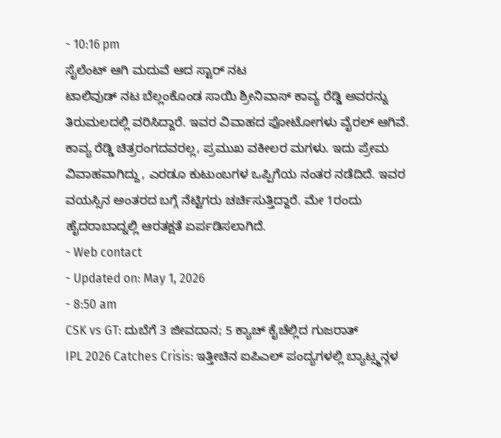- 10:16 pm
ಸೈಲೆಂಟ್ ಆಗಿ ಮದುವೆ ಆದ ಸ್ಟಾರ್ ನಟ
ಟಾಲಿವುಡ್ ನಟ ಬೆಲ್ಲಂಕೊಂಡ ಸಾಯಿ ಶ್ರೀನಿವಾಸ್ ಕಾವ್ಯ ರೆಡ್ಡಿ ಅವರನ್ನು ತಿರುಮಲದಲ್ಲಿ ವರಿಸಿದ್ದಾರೆ. ಇವರ ವಿವಾಹದ ಫೋಟೋಗಳು ವೈರಲ್ ಆಗಿವೆ. ಕಾವ್ಯ ರೆಡ್ಡಿ ಚಿತ್ರರಂಗದವರಲ್ಲ, ಪ್ರಮುಖ ವಕೀಲರ ಮಗಳು. ಇದು ಪ್ರೇಮ ವಿವಾಹವಾಗಿದ್ದು, ಎರಡೂ ಕುಟುಂಬಗಳ ಒಪ್ಪಿಗೆಯ ನಂತರ ನಡೆದಿದೆ. ಇವರ ವಯಸ್ಸಿನ ಅಂತರದ ಬಗ್ಗೆ ನೆಟ್ಟಿಗರು ಚರ್ಚಿಸುತ್ತಿದ್ದಾರೆ. ಮೇ 1ರಂದು ಹೈದರಾಬಾದ್ನಲ್ಲಿ ಆರತಕ್ಷತೆ ಏರ್ಪಡಿಸಲಾಗಿದೆ.
- Web contact
- Updated on: May 1, 2026
- 8:50 am
CSK vs GT: ದುಬೆಗೆ 3 ಜೀವದಾನ; 5 ಕ್ಯಾಚ್ ಕೈಚೆಲ್ಲಿದ ಗುಜರಾತ್
IPL 2026 Catches Crisis: ಇತ್ತೀಚಿನ ಐಪಿಎಲ್ ಪಂದ್ಯಗಳಲ್ಲಿ ಬ್ಯಾಟ್ಸ್ಮನ್ಗಳ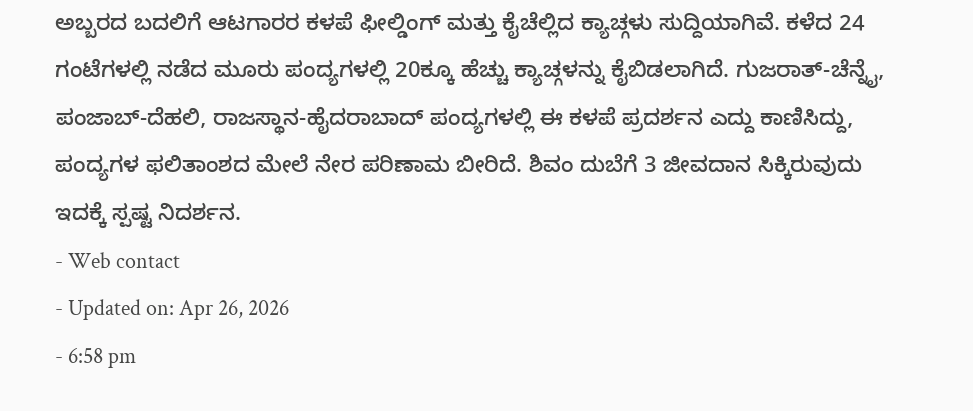ಅಬ್ಬರದ ಬದಲಿಗೆ ಆಟಗಾರರ ಕಳಪೆ ಫೀಲ್ಡಿಂಗ್ ಮತ್ತು ಕೈಚೆಲ್ಲಿದ ಕ್ಯಾಚ್ಗಳು ಸುದ್ದಿಯಾಗಿವೆ. ಕಳೆದ 24 ಗಂಟೆಗಳಲ್ಲಿ ನಡೆದ ಮೂರು ಪಂದ್ಯಗಳಲ್ಲಿ 20ಕ್ಕೂ ಹೆಚ್ಚು ಕ್ಯಾಚ್ಗಳನ್ನು ಕೈಬಿಡಲಾಗಿದೆ. ಗುಜರಾತ್-ಚೆನ್ನೈ, ಪಂಜಾಬ್-ದೆಹಲಿ, ರಾಜಸ್ಥಾನ-ಹೈದರಾಬಾದ್ ಪಂದ್ಯಗಳಲ್ಲಿ ಈ ಕಳಪೆ ಪ್ರದರ್ಶನ ಎದ್ದು ಕಾಣಿಸಿದ್ದು, ಪಂದ್ಯಗಳ ಫಲಿತಾಂಶದ ಮೇಲೆ ನೇರ ಪರಿಣಾಮ ಬೀರಿದೆ. ಶಿವಂ ದುಬೆಗೆ 3 ಜೀವದಾನ ಸಿಕ್ಕಿರುವುದು ಇದಕ್ಕೆ ಸ್ಪಷ್ಟ ನಿದರ್ಶನ.
- Web contact
- Updated on: Apr 26, 2026
- 6:58 pm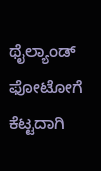ಥೈಲ್ಯಾಂಡ್ ಫೋಟೋಗೆ ಕೆಟ್ಟದಾಗಿ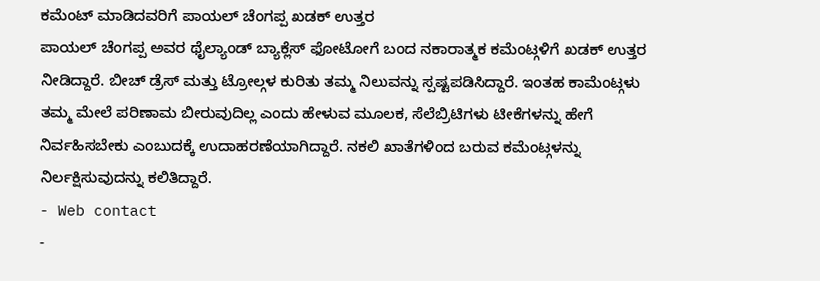ಕಮೆಂಟ್ ಮಾಡಿದವರಿಗೆ ಪಾಯಲ್ ಚೆಂಗಪ್ಪ ಖಡಕ್ ಉತ್ತರ
ಪಾಯಲ್ ಚೆಂಗಪ್ಪ ಅವರ ಥೈಲ್ಯಾಂಡ್ ಬ್ಯಾಕ್ಲೆಸ್ ಫೋಟೋಗೆ ಬಂದ ನಕಾರಾತ್ಮಕ ಕಮೆಂಟ್ಗಳಿಗೆ ಖಡಕ್ ಉತ್ತರ ನೀಡಿದ್ದಾರೆ. ಬೀಚ್ ಡ್ರೆಸ್ ಮತ್ತು ಟ್ರೋಲ್ಗಳ ಕುರಿತು ತಮ್ಮ ನಿಲುವನ್ನು ಸ್ಪಷ್ಟಪಡಿಸಿದ್ದಾರೆ. ಇಂತಹ ಕಾಮೆಂಟ್ಗಳು ತಮ್ಮ ಮೇಲೆ ಪರಿಣಾಮ ಬೀರುವುದಿಲ್ಲ ಎಂದು ಹೇಳುವ ಮೂಲಕ, ಸೆಲೆಬ್ರಿಟಿಗಳು ಟೀಕೆಗಳನ್ನು ಹೇಗೆ ನಿರ್ವಹಿಸಬೇಕು ಎಂಬುದಕ್ಕೆ ಉದಾಹರಣೆಯಾಗಿದ್ದಾರೆ. ನಕಲಿ ಖಾತೆಗಳಿಂದ ಬರುವ ಕಮೆಂಟ್ಗಳನ್ನು ನಿರ್ಲಕ್ಷಿಸುವುದನ್ನು ಕಲಿತಿದ್ದಾರೆ.
- Web contact
-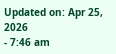Updated on: Apr 25, 2026
- 7:46 am